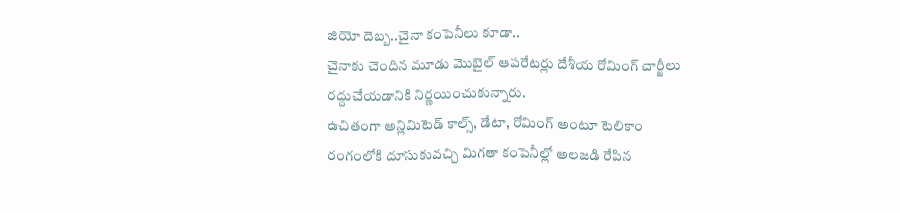జియో దెబ్బ..చైనా కంపెనీలు కూడా..
చైనాకు చెందిన మూడు మొబైల్ ఆపరేటర్లు దేశీయ రోమింగ్ చార్జీలు రద్దుచేయడానికి నిర్ణయించుకున్నారు.
ఉచితంగా అన్లిమిటెడ్ కాల్స్, డేటా, రోమింగ్ అంటూ టెలికాం రంగంలోకి దూసుకువచ్చి మిగతా కంపెనీల్లో అలజడి రేపిన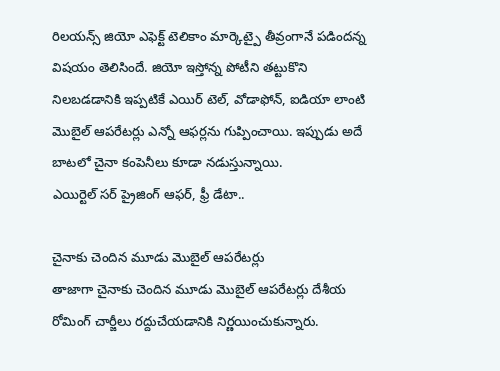రిలయన్స్ జియో ఎఫెక్ట్ టెలికాం మార్కెట్పై తీవ్రంగానే పడిందన్న విషయం తెలిసిందే. జియో ఇస్తోన్న పోటీని తట్టుకొని నిలబడడానికి ఇప్పటికే ఎయిర్ టెల్, వోడాఫోన్, ఐడియా లాంటి మొబైల్ ఆపరేటర్లు ఎన్నో ఆఫర్లను గుప్పించాయి. ఇప్పుడు అదే బాటలో చైనా కంపెనీలు కూడా నడుస్తున్నాయి.
ఎయిర్టెల్ సర్ ప్రైజింగ్ ఆఫర్, ఫ్రీ డేటా..

చైనాకు చెందిన మూడు మొబైల్ ఆపరేటర్లు
తాజాగా చైనాకు చెందిన మూడు మొబైల్ ఆపరేటర్లు దేశీయ రోమింగ్ చార్జీలు రద్దుచేయడానికి నిర్ణయించుకున్నారు.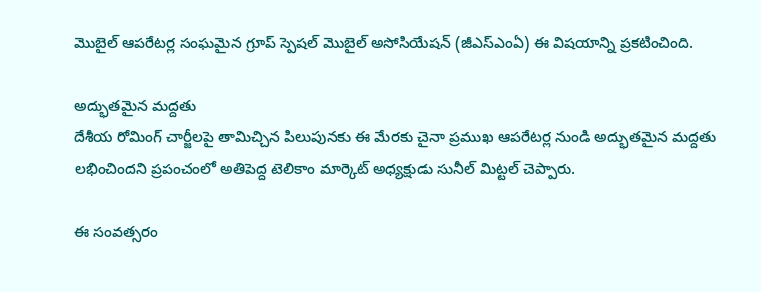మొబైల్ ఆపరేటర్ల సంఘమైన గ్రూప్ స్పెషల్ మొబైల్ అసోసియేషన్ (జీఎస్ఎంఏ) ఈ విషయాన్ని ప్రకటించింది.

అద్భుతమైన మద్దతు
దేశీయ రోమింగ్ చార్జీలపై తామిచ్చిన పిలుపునకు ఈ మేరకు చైనా ప్రముఖ ఆపరేటర్ల నుండి అద్భుతమైన మద్దతు లభించిందని ప్రపంచంలో అతిపెద్ద టెలికాం మార్కెట్ అధ్యక్షుడు సునీల్ మిట్టల్ చెప్పారు.

ఈ సంవత్సరం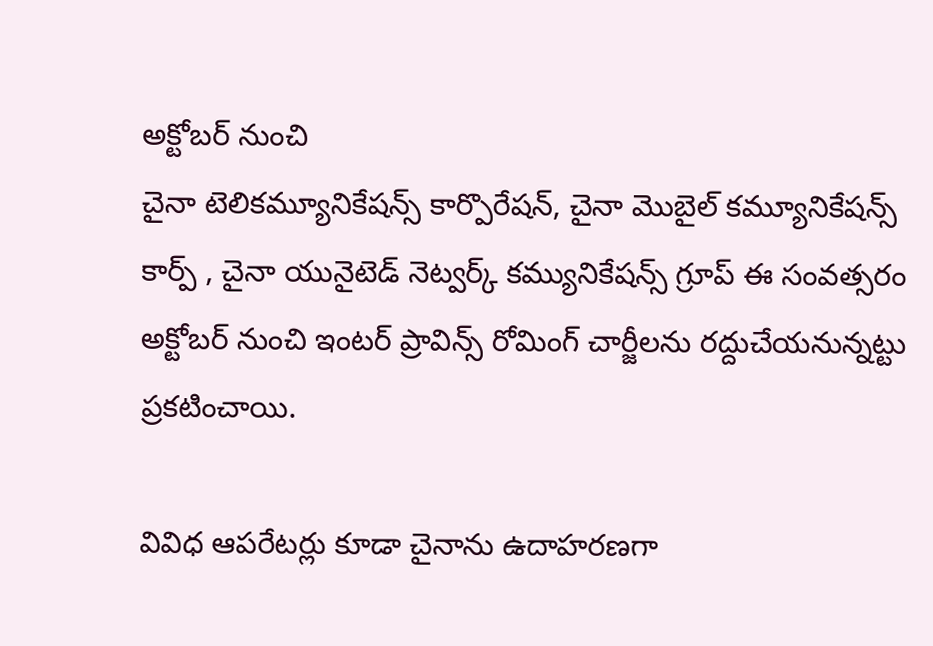అక్టోబర్ నుంచి
చైనా టెలికమ్యూనికేషన్స్ కార్పొరేషన్, చైనా మొబైల్ కమ్యూనికేషన్స్ కార్ప్ , చైనా యునైటెడ్ నెట్వర్క్ కమ్యునికేషన్స్ గ్రూప్ ఈ సంవత్సరం అక్టోబర్ నుంచి ఇంటర్ ప్రావిన్స్ రోమింగ్ చార్జీలను రద్దుచేయనున్నట్టు ప్రకటించాయి.

వివిధ ఆపరేటర్లు కూడా చైనాను ఉదాహరణగా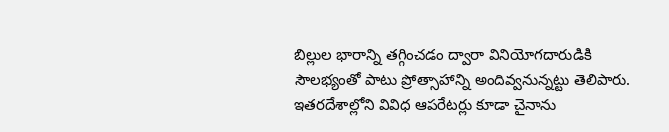బిల్లుల భారాన్ని తగ్గించడం ద్వారా వినియోగదారుడికి సౌలభ్యంతో పాటు ప్రోత్సాహాన్ని అందివ్వనున్నట్టు తెలిపారు. ఇతరదేశాల్లోని వివిధ ఆపరేటర్లు కూడా చైనాను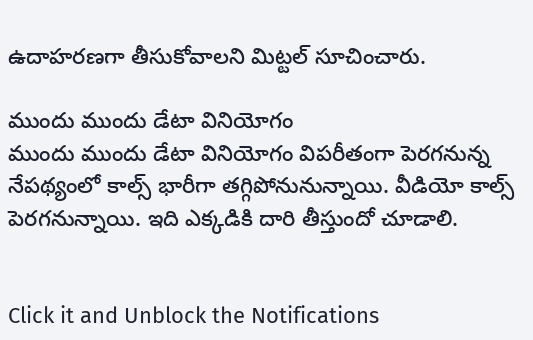ఉదాహరణగా తీసుకోవాలని మిట్టల్ సూచించారు.

ముందు ముందు డేటా వినియోగం
ముందు ముందు డేటా వినియోగం విపరీతంగా పెరగనున్న నేపథ్యంలో కాల్స్ భారీగా తగ్గిపోనునున్నాయి. వీడియో కాల్స్ పెరగనున్నాయి. ఇది ఎక్కడికి దారి తీస్తుందో చూడాలి.


Click it and Unblock the Notifications